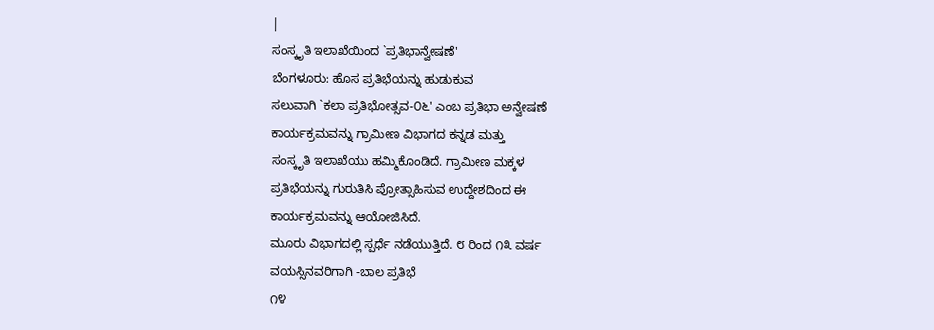|
ಸಂಸ್ಕೃತಿ ಇಲಾಖೆಯಿಂದ `ಪ್ರತಿಭಾನ್ವೇಷಣೆ'
ಬೆಂಗಳೂರು: ಹೊಸ ಪ್ರತಿಭೆಯನ್ನು ಹುಡುಕುವ
ಸಲುವಾಗಿ `ಕಲಾ ಪ್ರತಿಭೋತ್ಸವ-೦೬' ಎಂಬ ಪ್ರತಿಭಾ ಅನ್ವೇಷಣೆ
ಕಾರ್ಯಕ್ರಮವನ್ನು ಗ್ರಾಮೀಣ ವಿಭಾಗದ ಕನ್ನಡ ಮತ್ತು
ಸಂಸ್ಕೃತಿ ಇಲಾಖೆಯು ಹಮ್ಮಿಕೊಂಡಿದೆ. ಗ್ರಾಮೀಣ ಮಕ್ಕಳ
ಪ್ರತಿಭೆಯನ್ನು ಗುರುತಿಸಿ ಪ್ರೋತ್ಸಾಹಿಸುವ ಉದ್ದೇಶದಿಂದ ಈ
ಕಾರ್ಯಕ್ರಮವನ್ನು ಆಯೋಜಿಸಿದೆ.
ಮೂರು ವಿಭಾಗದಲ್ಲಿ ಸ್ಪರ್ಧೆ ನಡೆಯುತ್ತಿದೆ. ೮ ರಿಂದ ೧೩ ವರ್ಷ
ವಯಸ್ಸಿನವರಿಗಾಗಿ -ಬಾಲ ಪ್ರತಿಭೆ
೧೪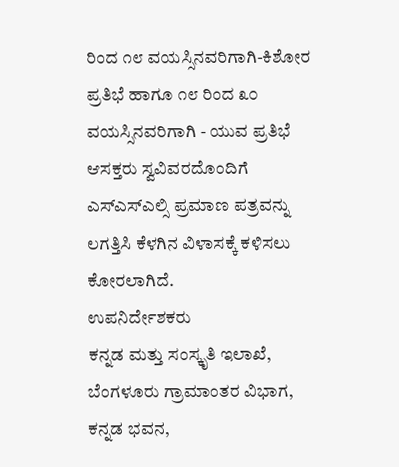ರಿಂದ ೧೮ ವಯಸ್ಸಿನವರಿಗಾಗಿ-ಕಿಶೋರ ಪ್ರತಿಭೆ ಹಾಗೂ ೧೮ ರಿಂದ ೩೦
ವಯಸ್ಸಿನವರಿಗಾಗಿ - ಯುವ ಪ್ರತಿಭೆ
ಆಸಕ್ತರು ಸ್ವವಿವರದೊಂದಿಗೆ ಎಸ್ಎಸ್ಎಲ್ಸಿ ಪ್ರಮಾಣ ಪತ್ರವನ್ನು
ಲಗತ್ತಿಸಿ ಕೆಳಗಿನ ವಿಳಾಸಕ್ಕೆ ಕಳಿಸಲು ಕೋರಲಾಗಿದೆ.
ಉಪನಿರ್ದೇಶಕರು
ಕನ್ನಡ ಮತ್ತು ಸಂಸ್ಕೃತಿ ಇಲಾಖೆ,
ಬೆಂಗಳೂರು ಗ್ರಾಮಾಂತರ ವಿಭಾಗ,
ಕನ್ನಡ ಭವನ,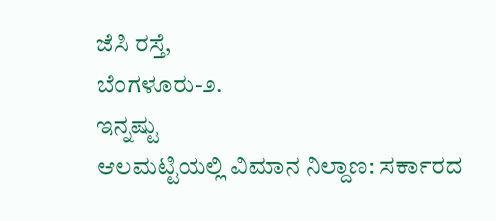ಜೆಸಿ ರಸ್ತೆ,
ಬೆಂಗಳೂರು-೨.
ಇನ್ನಷ್ಟು
ಆಲಮಟ್ಟಿಯಲ್ಲಿ ವಿಮಾನ ನಿಲ್ದಾಣ: ಸರ್ಕಾರದ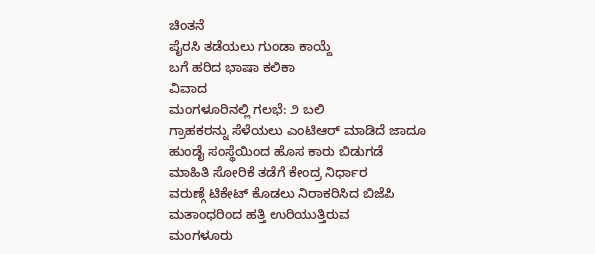ಚಿಂತನೆ
ಪೈರಸಿ ತಡೆಯಲು ಗುಂಡಾ ಕಾಯ್ದೆ
ಬಗೆ ಹರಿದ ಭಾಷಾ ಕಲಿಕಾ
ವಿವಾದ
ಮಂಗಳೂರಿನಲ್ಲಿ ಗಲಭೆ: ೨ ಬಲಿ
ಗ್ರಾಹಕರನ್ನು ಸೆಳೆಯಲು ಎಂಟಿಆರ್ ಮಾಡಿದೆ ಜಾದೂ
ಹುಂಡೈ ಸಂಸ್ಥೆಯಿಂದ ಹೊಸ ಕಾರು ಬಿಡುಗಡೆ
ಮಾಹಿತಿ ಸೋರಿಕೆ ತಡೆಗೆ ಕೇಂದ್ರ ನಿರ್ಧಾರ
ವರುಣ್ಗೆ ಟಿಕೇಟ್ ಕೊಡಲು ನಿರಾಕರಿಸಿದ ಬಿಜೆಪಿ
ಮತಾಂಧರಿಂದ ಹತ್ತಿ ಉರಿಯುತ್ತಿರುವ
ಮಂಗಳೂರು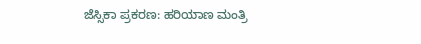ಜೆಸ್ಸಿಕಾ ಪ್ರಕರಣ: ಹರಿಯಾಣ ಮಂತ್ರಿ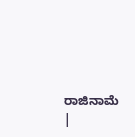ರಾಜಿನಾಮೆ
|